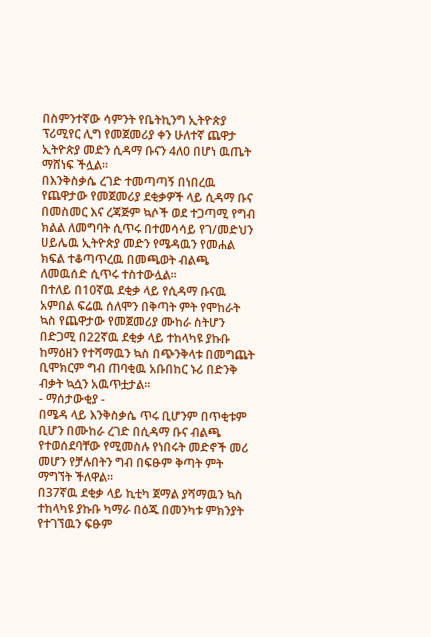በስምንተኛው ሳምንት የቤትኪንግ ኢትዮጵያ ፕሪሚየር ሊግ የመጀመሪያ ቀን ሁለተኛ ጨዋታ ኢትዮጵያ መድን ሲዳማ ቡናን 4ለ0 በሆነ ዉጤት ማሸነፍ ችሏል።
በእንቅስቃሴ ረገድ ተመጣጣኝ በነበረዉ የጨዋታው የመጀመሪያ ደቂቃዎች ላይ ሲዳማ ቡና በመስመር እና ረጃጅም ኳሶች ወደ ተጋጣሚ የግብ ክልል ለመግባት ሲጥሩ በተመሳሳይ የገ/መድህን ሀይሌዉ ኢትዮጵያ መድን የሜዳዉን የመሐል ክፍል ተቆጣጥረዉ በመጫወት ብልጫ ለመዉሰድ ሲጥሩ ተስተውሏል።
በተለይ በ10ኛዉ ደቂቃ ላይ የሲዳማ ቡናዉ አምበል ፍሬዉ ሰለሞን በቅጣት ምት የሞከራት ኳስ የጨዋታው የመጀመሪያ ሙከራ ስትሆን በድጋሚ በ22ኛዉ ደቂቃ ላይ ተከላካዩ ያኩቡ ከማዕዘን የተሻማዉን ኳስ በጭንቅላቱ በመግጨት ቢሞክርም ግብ ጠባቂዉ አቡበከር ኑሪ በድንቅ ብቃት ኳሷን አዉጥቷታል።
- ማሰታውቂያ -
በሜዳ ላይ እንቅስቃሴ ጥሩ ቢሆንም በጥቂቱም ቢሆን በሙከራ ረገድ በሲዳማ ቡና ብልጫ የተወሰደባቸው የሚመስሉ የነበሩት መድኖች መሪ መሆን የቻሉበትን ግብ በፍፁም ቅጣት ምት ማግኘት ችለዋል።
በ37ኛዉ ደቂቃ ላይ ኪቲካ ጀማል ያሻማዉን ኳስ ተከላካዩ ያኩቡ ካማራ በዕጁ በመንካቱ ምክንያት የተገኘዉን ፍፁም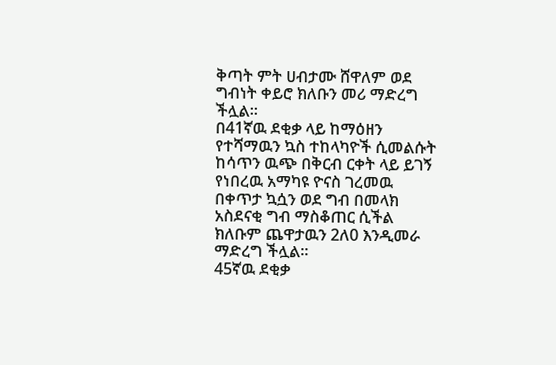ቅጣት ምት ሀብታሙ ሸዋለም ወደ ግብነት ቀይሮ ክለቡን መሪ ማድረግ ችሏል።
በ41ኛዉ ደቂቃ ላይ ከማዕዘን የተሻማዉን ኳስ ተከላካዮች ሲመልሱት ከሳጥን ዉጭ በቅርብ ርቀት ላይ ይገኝ የነበረዉ አማካዩ ዮናስ ገረመዉ በቀጥታ ኳሷን ወደ ግብ በመላክ አስደናቂ ግብ ማስቆጠር ሲችል ክለቡም ጨዋታዉን 2ለ0 እንዲመራ ማድረግ ችሏል።
45ኛዉ ደቂቃ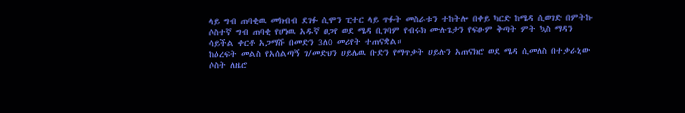ላይ ግብ ጠባቂዉ መክብብ ደገፉ ሲሞን ፒተር ላይ ጥፉት መስራቱን ተከትሎ በቀይ ካርድ ከሜዳ ሲወገድ በምትኩ ሶስተኛ ግብ ጠባቂ የሆነዉ አዱኛ ፀጋየ ወደ ሜዳ ቢገባም የብሩክ ሙሉጌታን የፍፁም ቅጣት ምት ኳስ ማዳን ሳይችል ቀርቶ አጋማሹ በመድን 3ለ0 መሪየት ተጠናቋል።
ከዕረፍት መልስ የአሰልጣኝ ገ/መድህን ሀይሌዉ ቡድን የማጥቃት ሀይሉን አጠናክሮ ወደ ሜዳ ሲመለስ በተቃራኒው ሶስት ለዜሮ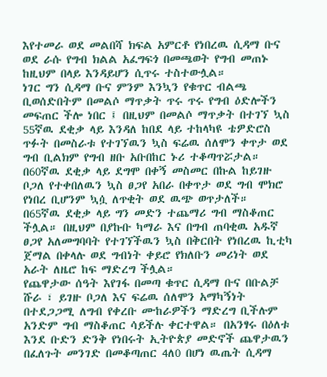እየተመራ ወደ መልበሻ ክፍል አምርቶ የነበረዉ ሲዳማ ቡና ወደ ራሱ የግብ ክልል አፈግፍጎ በመጫወት የግብ መጠኑ ከዚህም በላይ እንዳይሆን ሲጥሩ ተስተውሏል።
ነገር ግን ሲዳማ ቡና ምንም እንኳን የቁጥር ብልጫ ቢወሰድበትም በመልሶ ማጥቃት ጥሩ ጥሩ የግብ ዕድሎችን መፍጠር ችሎ ነበር ፤ በዚህም በመልሶ ማጥቃት በተገኘ ኳስ 55ኛዉ ደቂቃ ላይ እንዳለ ከበደ ላይ ተከላካዩ ቴዎድሮስ ጥፉት በመስራቱ የተገኘዉን ኳስ ፍሬዉ ሰለሞን ቀጥታ ወደ ግብ ቢልክም የግብ ዘቡ አቡበከር ኑሪ ተቆጣጥሯታል።
በ60ኛዉ ደቂቃ ላይ ደግሞ በቀኝ መስመር በኩል ከይገዙ ቦጋለ የተቀበለዉን ኳስ ፀጋየ አበራ በቀጥታ ወደ ግብ ሞክሮ የነበረ ቢሆንም ኳሷ ለጥቂት ወደ ዉጭ ወጥታለች።
በ65ኛዉ ደቂቃ ላይ ግን መድን ተጨማሪ ግብ ማስቆጠር ችሏል። በዚህም በያኩቡ ካማራ እና በግብ ጠባቂዉ አዱኛ ፀጋየ አለመግባባት የተገኘችዉን ኳስ በቅርበት የነበረዉ ኪቲካ ጀማል በቀላሉ ወደ ግብነት ቀይሮ የክለቡን መሪነት ወደ አራት ለዜሮ ከፍ ማድረግ ችሏል።
የጨዋታው ሰዓት እየገፋ በመጣ ቁጥር ሲዳማ ቡና በቡልቻ ሹራ ፣ ይገዙ ቦጋለ እና ፍሬዉ ሰለሞን አማካኝነት በተደጋጋሚ ለግብ የቀረቡ ሙከራዎችን ማድረግ ቢችሉም አንድም ግብ ማስቆጠር ሳይችሉ ቀርተዋል። በአንፃሩ በዕለቱ እንደ ቡድን ድንቅ የነበሩት ኢትዮጵያ መድኖች ጨዋታዉን በፈለጉት መንገድ በመቆጣጠር 4ለ0 በሆነ ዉጤት ሲዳማ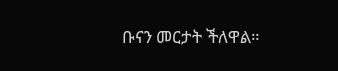ቡናን መርታት ችለዋል።